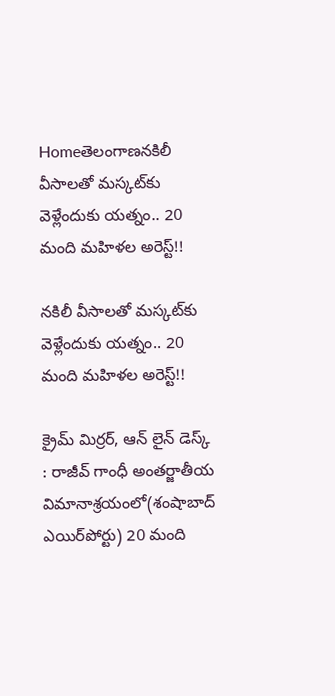Homeతెలంగాణనకిలీ వీసాలతో మస్కట్‌కు వెళ్లేందుకు యత్నం.. 20 మంది మహిళల అరెస్ట్!!

నకిలీ వీసాలతో మస్కట్‌కు వెళ్లేందుకు యత్నం.. 20 మంది మహిళల అరెస్ట్!!

క్రైమ్ మిర్రర్, ఆన్ లైన్ డెస్క్ : రాజీవ్‌ గాంధీ అంతర్జాతీయ విమానాశ్రయంలో(శంషాబాద్ ఎయిర్‌‌పోర్టు) 20 మంది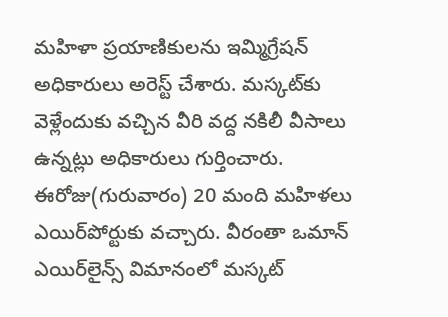మహిళా ప్రయాణికులను ఇమ్మిగ్రేషన్ అధికారులు అరెస్ట్ చేశారు. మస్కట్‌‌కు వెళ్లేందుకు వచ్చిన వీరి వద్ద నకిలీ వీసాలు ఉన్నట్లు అధికారులు గుర్తించారు. ఈరోజు(గురువారం) 20 మంది మహిళలు ఎయిర్‌పోర్టుకు వచ్చారు. వీరంతా ఒమాన్ ఎయిర్‌లైన్స్‌ విమానంలో మస్కట్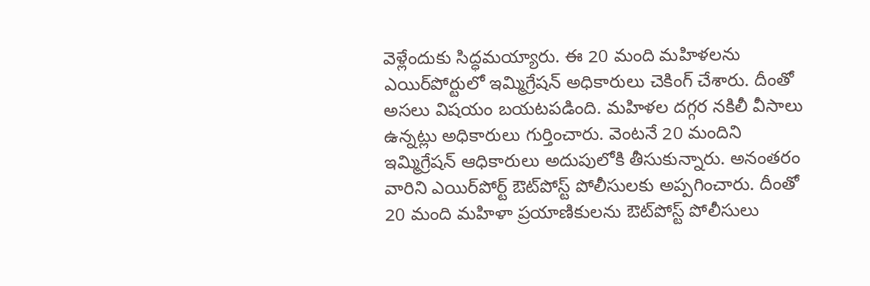వెళ్లేందుకు సిద్ధమయ్యారు. ఈ 20 మంది మహిళలను ఎయిర్‌పోర్టులో ఇమ్మిగ్రేషన్ అధికారులు చెకింగ్ చేశారు. దీంతో అసలు విషయం బయటపడింది. మహిళల దగ్గర నకిలీ వీసాలు ఉన్నట్లు అధికారులు గుర్తించారు. వెంటనే 20 మందిని ఇమ్మిగ్రేషన్ ఆధికారులు అదుపులోకి తీసుకున్నారు. అనంతరం వారిని ఎయిర్‌పోర్ట్ ఔట్‌పోస్ట్ పోలీసులకు అప్పగించారు. దీంతో 20 మంది మహిళా ప్రయాణికులను ఔట్‌పోస్ట్ పోలీసులు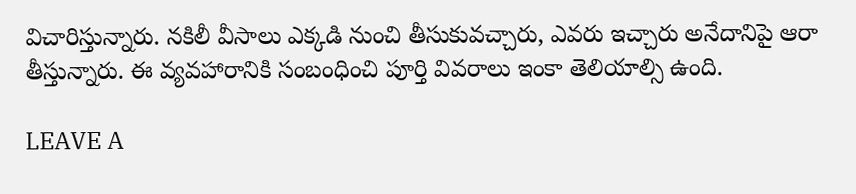విచారిస్తున్నారు. నకిలీ వీసాలు ఎక్కడి నుంచి తీసుకువచ్చారు, ఎవరు ఇచ్చారు అనేదానిపై ఆరా తీస్తున్నారు. ఈ వ్యవహారానికి సంబంధించి పూర్తి వివరాలు ఇంకా తెలియాల్సి ఉంది.

LEAVE A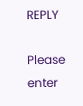REPLY

Please enter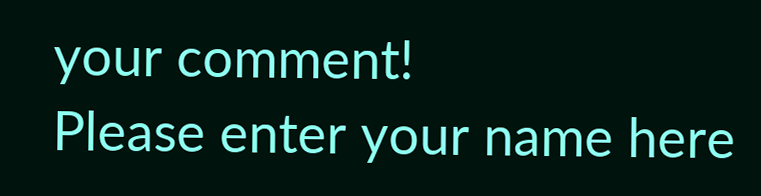your comment!
Please enter your name here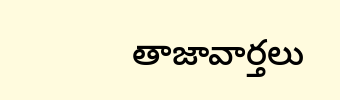తాజావార్తలు